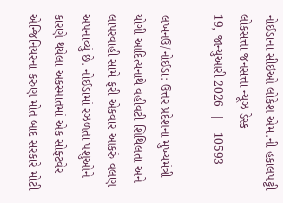નોઈડાના સીઇઓ લોકેશ એમ.ની હકાલપટ્ટી
લોકસત્તા જનસત્તા ન્યૂઝ ડેસ્ક
19, જાન્યુઆરી 2026  |   10593

લખનઉ/નોઈડા: ઉત્તર પ્રદેશના મુખ્યમંત્રી યોગી આદિત્યનાથે વહીવટી શિથિલતા અને લાપરવાહી સામે ફરી એકવાર આકરું વલણ અપનાવ્યું છે. નોઈડામાં રઝળતા પશુઓને કારણે થયેલા અકસ્માતમાં એક સોફ્ટવેર એન્જિનિયરના કરુણ મોત બાદ સરકારે મોટી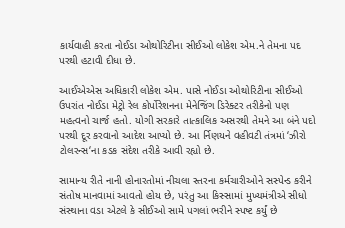કાર્યવાહી કરતા નોઈડા ઓથોરિટીના સીઈઓ લોકેશ એમ.ને તેમના પદ પરથી હટાવી દીધા છે.

આઈએએસ અધિકારી લોકેશ એમ. પાસે નોઈડા ઓથોરિટીના સીઈઓ ઉપરાંત નોઈડા મેટ્રો રેલ કોર્પોરેશનના મેનેજિંગ ડિરેક્ટર તરીકેનો પણ મહત્વનો ચાર્જ હતો. યોગી સરકારે તાત્કાલિક અસરથી તેમને આ બંને પદો પરથી દૂર કરવાનો આદેશ આપ્યો છે. આ ર્નિણયને વહીવટી તંત્રમાં ‘ઝીરો ટોલરન્સ‘ના કડક સંદેશ તરીકે આવી રહ્યો છે.

સામાન્ય રીતે નાની હોનારતોમાં નીચલા સ્તરના કર્મચારીઓને સસ્પેન્ડ કરીને સંતોષ માનવામાં આવતો હોય છે, પરંતુ આ કિસ્સામાં મુખ્યમંત્રીએ સીધો સંસ્થાના વડા એટલે કે સીઈઓ સામે પગલાં ભરીને સ્પષ્ટ કર્યું છે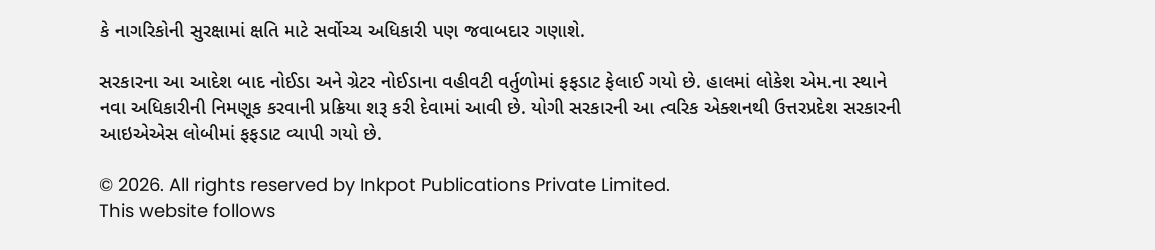કે નાગરિકોની સુરક્ષામાં ક્ષતિ માટે સર્વોચ્ચ અધિકારી પણ જવાબદાર ગણાશે.

સરકારના આ આદેશ બાદ નોઈડા અને ગ્રેટર નોઈડાના વહીવટી વર્તુળોમાં ફફડાટ ફેલાઈ ગયો છે. હાલમાં લોકેશ એમ.ના સ્થાને નવા અધિકારીની નિમણૂક કરવાની પ્રક્રિયા શરૂ કરી દેવામાં આવી છે. યોગી સરકારની આ ત્વરિક એક્શનથી ઉત્તરપ્રદેશ સરકારની આઇએએસ લોબીમાં ફફડાટ વ્યાપી ગયો છે.

© 2026. All rights reserved by Inkpot Publications Private Limited.
This website follows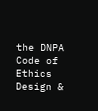the DNPA Code of Ethics
Design &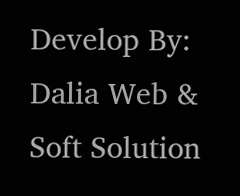Develop By:
Dalia Web & Soft Solution